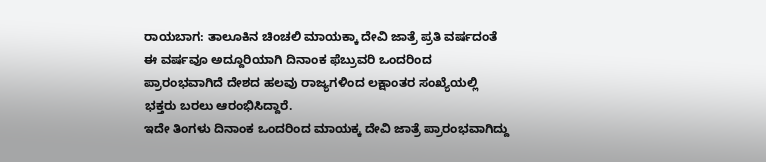ರಾಯಬಾಗ: ತಾಲೂಕಿನ ಚಿಂಚಲಿ ಮಾಯಕ್ಕಾ ದೇವಿ ಜಾತ್ರೆ ಪ್ರತಿ ವರ್ಷದಂತೆ ಈ ವರ್ಷವೂ ಅದ್ದೂರಿಯಾಗಿ ದಿನಾಂಕ ಫೆಬ್ರುವರಿ ಒಂದರಿಂದ ಪ್ರಾರಂಭವಾಗಿದೆ ದೇಶದ ಹಲವು ರಾಜ್ಯಗಳಿಂದ ಲಕ್ಷಾಂತರ ಸಂಖ್ಯೆಯಲ್ಲಿ ಭಕ್ತರು ಬರಲು ಆರಂಭಿಸಿದ್ದಾರೆ.
ಇದೇ ತಿಂಗಳು ದಿನಾಂಕ ಒಂದರಿಂದ ಮಾಯಕ್ಕ ದೇವಿ ಜಾತ್ರೆ ಪ್ರಾರಂಭವಾಗಿದ್ದು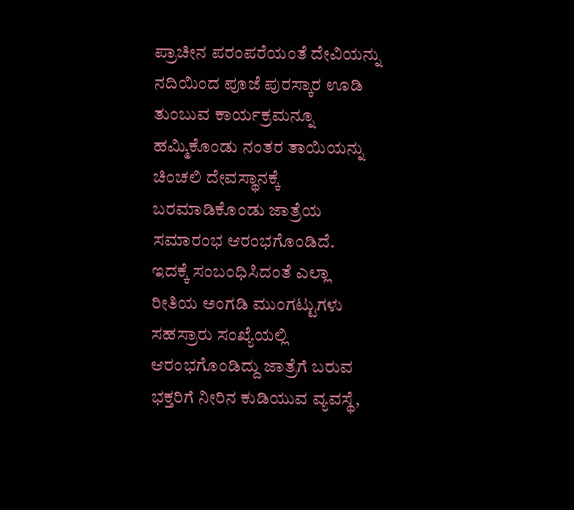ಪ್ರಾಚೀನ ಪರಂಪರೆಯಂತೆ ದೇವಿಯನ್ನು ನದಿಯಿಂದ ಪೂಜೆ ಪುರಸ್ಕಾರ ಊಡಿ ತುಂಬುವ ಕಾರ್ಯಕ್ರಮನ್ನೂ ಹಮ್ಮಿಕೊಂಡು ನಂತರ ತಾಯಿಯನ್ನು ಚಿಂಚಲಿ ದೇವಸ್ಥಾನಕ್ಕೆ ಬರಮಾಡಿಕೊಂಡು ಜಾತ್ರೆಯ ಸಮಾರಂಭ ಆರಂಭಗೊಂಡಿದೆ.
ಇದಕ್ಕೆ ಸಂಬಂಧಿಸಿದಂತೆ ಎಲ್ಲಾ ರೀತಿಯ ಅಂಗಡಿ ಮುಂಗಟ್ಟುಗಳು ಸಹಸ್ರಾರು ಸಂಖ್ಯೆಯಲ್ಲಿ ಆರಂಭಗೊಂಡಿದ್ದು ಜಾತ್ರೆಗೆ ಬರುವ ಭಕ್ತರಿಗೆ ನೀರಿನ ಕುಡಿಯುವ ವ್ಯವಸ್ಥೆ,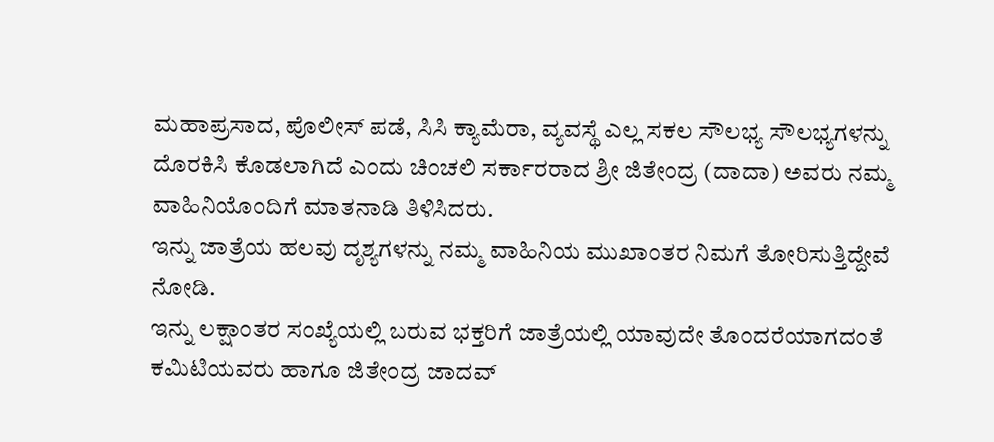ಮಹಾಪ್ರಸಾದ, ಪೊಲೀಸ್ ಪಡೆ, ಸಿಸಿ ಕ್ಯಾಮೆರಾ, ವ್ಯವಸ್ಥೆ ಎಲ್ಲ ಸಕಲ ಸೌಲಭ್ಯ ಸೌಲಭ್ಯಗಳನ್ನು ದೊರಕಿಸಿ ಕೊಡಲಾಗಿದೆ ಎಂದು ಚಿಂಚಲಿ ಸರ್ಕಾರರಾದ ಶ್ರೀ ಜಿತೇಂದ್ರ (ದಾದಾ) ಅವರು ನಮ್ಮ ವಾಹಿನಿಯೊಂದಿಗೆ ಮಾತನಾಡಿ ತಿಳಿಸಿದರು.
ಇನ್ನು ಜಾತ್ರೆಯ ಹಲವು ದೃಶ್ಯಗಳನ್ನು ನಮ್ಮ ವಾಹಿನಿಯ ಮುಖಾಂತರ ನಿಮಗೆ ತೋರಿಸುತ್ತಿದ್ದೇವೆ ನೋಡಿ.
ಇನ್ನು ಲಕ್ಷಾಂತರ ಸಂಖ್ಯೆಯಲ್ಲಿ ಬರುವ ಭಕ್ತರಿಗೆ ಜಾತ್ರೆಯಲ್ಲಿ ಯಾವುದೇ ತೊಂದರೆಯಾಗದಂತೆ ಕಮಿಟಿಯವರು ಹಾಗೂ ಜಿತೇಂದ್ರ ಜಾದವ್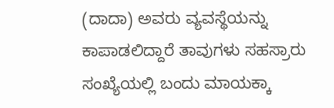(ದಾದಾ) ಅವರು ವ್ಯವಸ್ಥೆಯನ್ನು ಕಾಪಾಡಲಿದ್ದಾರೆ ತಾವುಗಳು ಸಹಸ್ರಾರು ಸಂಖ್ಯೆಯಲ್ಲಿ ಬಂದು ಮಾಯಕ್ಕಾ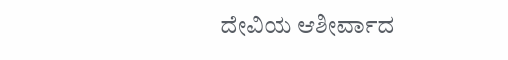ದೇವಿಯ ಆಶೀರ್ವಾದ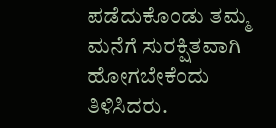ಪಡೆದುಕೊಂಡು ತಮ್ಮ ಮನೆಗೆ ಸುರಕ್ಷಿತವಾಗಿ ಹೋಗಬೇಕೆಂದು ತಿಳಿಸಿದರು.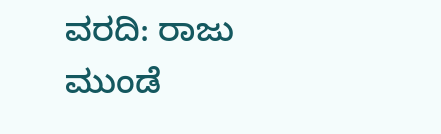ವರದಿ: ರಾಜು ಮುಂಡೆ